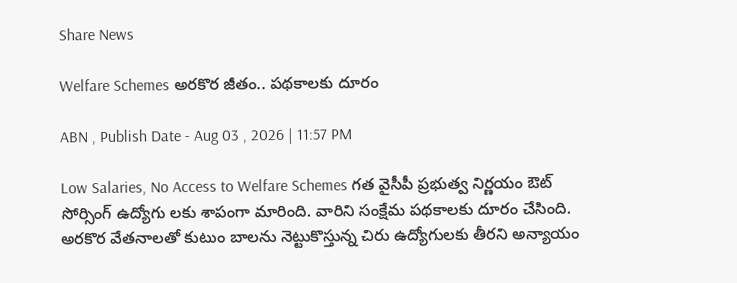Share News

Welfare Schemes అరకొర జీతం.. పథకాలకు దూరం

ABN , Publish Date - Aug 03 , 2026 | 11:57 PM

Low Salaries, No Access to Welfare Schemes గత వైసీపీ ప్రభుత్వ నిర్ణయం ఔట్‌ సోర్సింగ్‌ ఉద్యోగు లకు శాపంగా మారింది. వారిని సంక్షేమ పథకాలకు దూరం చేసింది. అరకొర వేతనాలతో కుటుం బాలను నెట్టుకొస్తున్న చిరు ఉద్యోగులకు తీరని అన్యాయం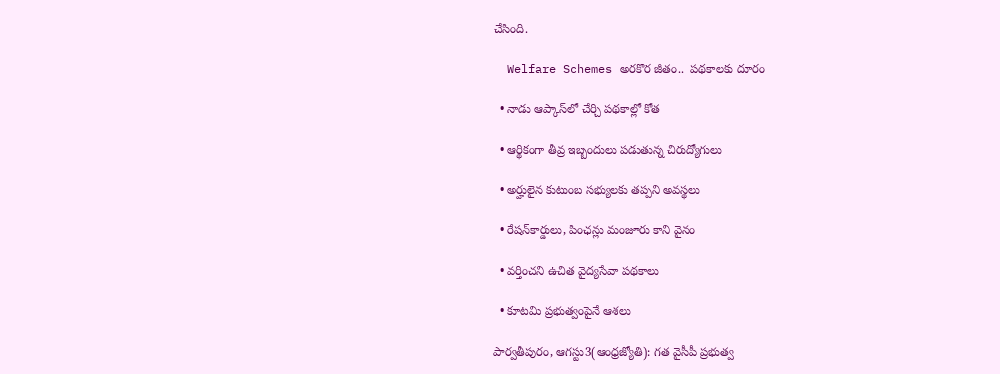చేసింది.

  Welfare Schemes అరకొర జీతం..  పథకాలకు దూరం

  • నాడు ఆప్కాస్‌లో చేర్చి పథకాల్లో కోత

  • ఆర్థికంగా తీవ్ర ఇబ్బందులు పడుతున్న చిరుద్యోగులు

  • అర్హులైన కుటుంబ సభ్యులకు తప్పని అవస్థలు

  • రేషన్‌కార్డులు, పింఛన్లు మంజూరు కాని వైనం

  • వర్తించని ఉచిత వైద్యసేవా పథకాలు

  • కూటమి ప్రభుత్వంపైనే ఆశలు

పార్వతీపురం, ఆగస్టు3(ఆంధ్రజ్యోతి): గత వైసీపీ ప్రభుత్వ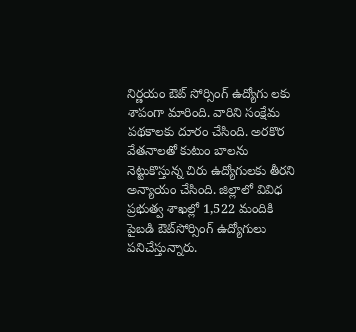నిర్ణయం ఔట్‌ సోర్సింగ్‌ ఉద్యోగు లకు శాపంగా మారింది. వారిని సంక్షేమ పథకాలకు దూరం చేసింది. అరకొర వేతనాలతో కుటుం బాలను నెట్టుకొస్తున్న చిరు ఉద్యోగులకు తీరని అన్యాయం చేసింది. జిల్లాలో వివిధ ప్రభుత్వ శాఖల్లో 1,522 మందికి పైబడి ఔట్‌సోర్సింగ్‌ ఉద్యోగులు పనిచేస్తున్నారు.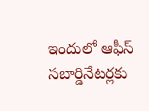ఇందులో ఆఫీస్‌ సబార్డినేటర్లకు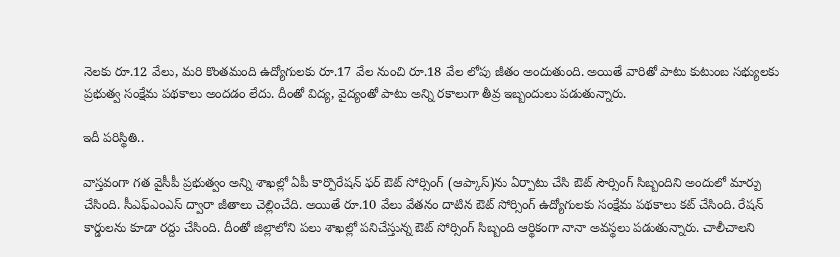నెలకు రూ.12 వేలు, మరి కొంతమంది ఉద్యోగులకు రూ.17 వేల నుంచి రూ.18 వేల లోపు జీతం అందుతుంది. అయితే వారితో పాటు కుటుంబ సభ్యులకు ప్రభుత్వ సంక్షేమ పథకాలు అందడం లేదు. దీంతో విద్య, వైద్యంతో పాటు అన్ని రకాలుగా తీవ్ర ఇబ్బందులు పడుతున్నారు.

ఇదీ పరిస్థితి..

వాస్తవంగా గత వైసీపీ ప్రభుత్వం అన్ని శాఖల్లో ఏపీ కార్పొరేషన్‌ ఫర్‌ ఔట్‌ సోర్సింగ్‌ (ఆప్కాస్‌)ను ఏర్పాటు చేసి ఔట్‌ సౌర్సింగ్‌ సిబ్బందిని అందులో మార్పు చేసింది. సీఎఫ్‌ఎంఎస్‌ ద్వారా జీతాలు చెల్లించేది. అయితే రూ.10 వేలు వేతనం దాటిన ఔట్‌ సోర్సింగ్‌ ఉద్యోగులకు సంక్షేమ పథకాలు కట్‌ చేసింది. రేషన్‌ కార్డులను కూడా రద్దు చేసింది. దీంతో జిల్లాలోని పలు శాఖల్లో పనిచేస్తున్న ఔట్‌ సోర్సింగ్‌ సిబ్బంది ఆర్థికంగా నానా అవస్థలు పడుతున్నారు. చాలీచాలని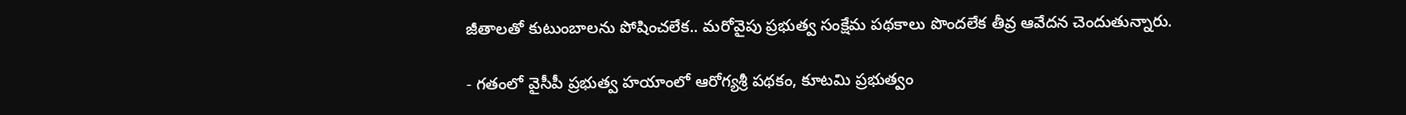జీతాలతో కుటుంబాలను పోషించలేక.. మరోవైపు ప్రభుత్వ సంక్షేమ పథకాలు పొందలేక తీవ్ర ఆవేదన చెందుతున్నారు.

- గతంలో వైసీపీ ప్రభుత్వ హయాంలో ఆరోగ్యశ్రీ పథకం, కూటమి ప్రభుత్వం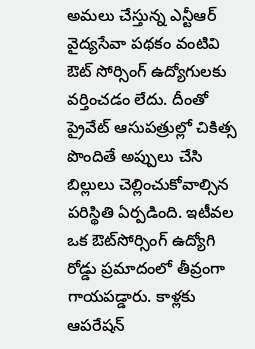అమలు చేస్తున్న ఎన్టీఆర్‌ వైద్యసేవా పథకం వంటివి ఔట్‌ సోర్సింగ్‌ ఉద్యోగులకు వర్తించడం లేదు. దీంతో ప్రైవేట్‌ ఆసుపత్రుల్లో చికిత్స పొందితే అప్పులు చేసి బిల్లులు చెల్లించుకోవాల్సిన పరిస్థితి ఏర్పడింది. ఇటీవల ఒక ఔట్‌సోర్సింగ్‌ ఉద్యోగి రోడ్డు ప్రమాదంలో తీవ్రంగా గాయపడ్డారు. కాళ్లకు ఆపరేషన్‌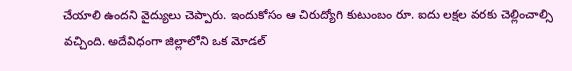చేయాలి ఉందని వైద్యులు చెప్పారు. ఇందుకోసం ఆ చిరుద్యోగి కుటుంబం రూ. ఐదు లక్షల వరకు చెల్లించాల్సి వచ్చింది. అదేవిధంగా జిల్లాలోని ఒక మోడల్‌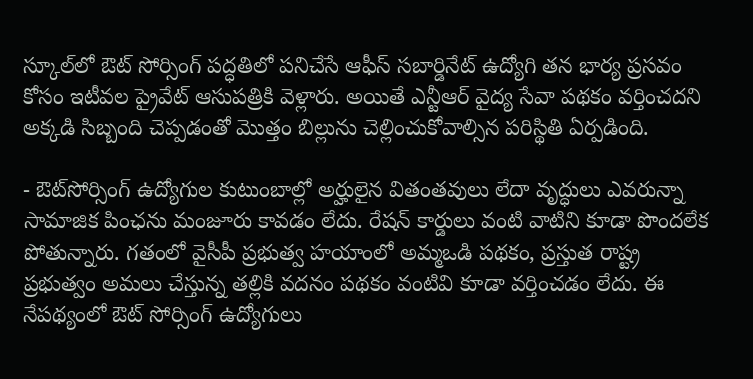స్కూల్‌లో ఔట్‌ సోర్సింగ్‌ పద్ధతిలో పనిచేసే ఆఫీస్‌ సబార్డినేట్‌ ఉద్యోగి తన భార్య ప్రసవం కోసం ఇటీవల ప్రైవేట్‌ ఆసుపత్రికి వెళ్లారు. అయితే ఎన్టీఆర్‌ వైద్య సేవా పథకం వర్తించదని అక్కడి సిబ్బంది చెప్పడంతో మొత్తం బిల్లును చెల్లించుకోవాల్సిన పరిస్థితి ఏర్పడింది.

- ఔట్‌సోర్సింగ్‌ ఉద్యోగుల కుటుంబాల్లో అర్హులైన వితంతవులు లేదా వృద్ధులు ఎవరున్నా సామాజిక పింఛను మంజూరు కావడం లేదు. రేషన్‌ కార్డులు వంటి వాటిని కూడా పొందలేక పోతున్నారు. గతంలో వైసీపీ ప్రభుత్వ హయాంలో అమ్మఒడి పథకం, ప్రస్తుత రాష్ట్ర ప్రభుత్వం అమలు చేస్తున్న తల్లికి వదనం పథకం వంటివి కూడా వర్తించడం లేదు. ఈ నేపథ్యంలో ఔట్‌ సోర్సింగ్‌ ఉద్యోగులు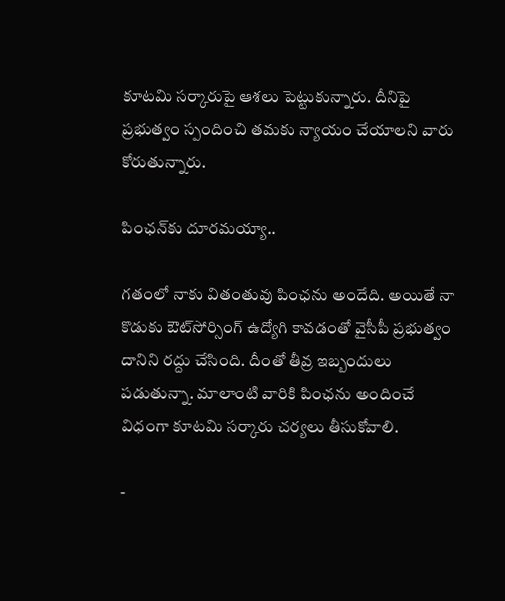కూటమి సర్కారుపై ఆశలు పెట్టుకున్నారు. దీనిపై ప్రభుత్వం స్పందించి తమకు న్యాయం చేయాలని వారు కోరుతున్నారు.

పింఛన్‌కు దూరమయ్యా..

గతంలో నాకు వితంతువు పింఛను అందేది. అయితే నా కొడుకు ఔట్‌సోర్సింగ్‌ ఉద్యోగి కావడంతో వైసీపీ ప్రభుత్వం దానిని రద్దు చేసింది. దీంతో తీవ్ర ఇబ్బందులు పడుతున్నా. మాలాంటి వారికి పింఛను అందించే విధంగా కూటమి సర్కారు చర్యలు తీసుకోవాలి.

-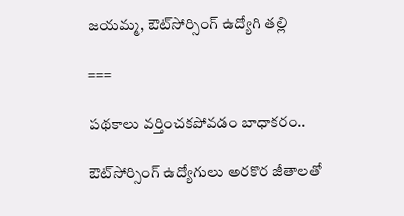జయమ్మ, ఔట్‌సోర్సింగ్‌ ఉద్యోగి తల్లి

===

పథకాలు వర్తించకపోవడం బాధాకరం..

ఔట్‌సోర్సింగ్‌ ఉద్యోగులు అరకొర జీతాలతో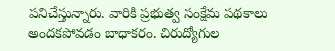పనిచేస్తున్నారు. వారికి ప్రభుత్వ సంక్షేమ పథకాలు అందకపోవడం బాధాకరం. చిరుద్యోగుల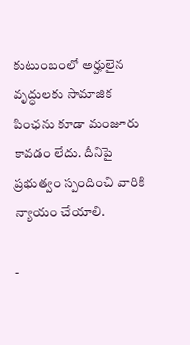కుటుంబంలో అర్హులైన వృద్ధులకు సామాజిక పింఛను కూడా మంజూరు కావడం లేదు. దీనిపై ప్రభుత్వం స్పందించి వారికి న్యాయం చేయాలి.

-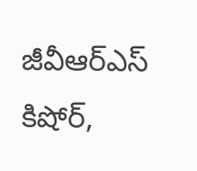జీవీఆర్‌ఎస్‌ కిషోర్‌,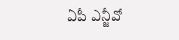ఏపీ ఎన్జీవో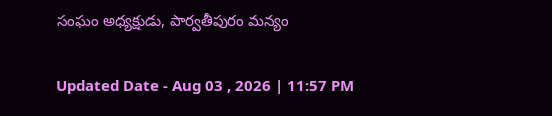సంఘం అధ్యక్షుడు, పార్వతీపురం మన్యం

Updated Date - Aug 03 , 2026 | 11:57 PM